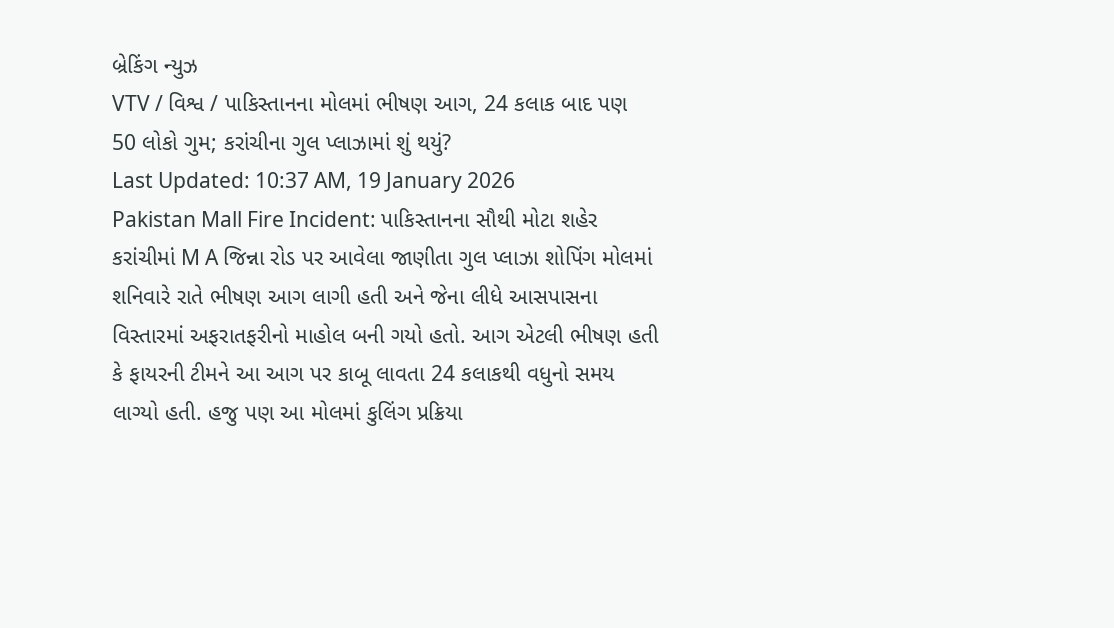બ્રેકિંગ ન્યુઝ
VTV / વિશ્વ / પાકિસ્તાનના મોલમાં ભીષણ આગ, 24 કલાક બાદ પણ 50 લોકો ગુમ; કરાંચીના ગુલ પ્લાઝામાં શું થયું?
Last Updated: 10:37 AM, 19 January 2026
Pakistan Mall Fire Incident: પાકિસ્તાનના સૌથી મોટા શહેર કરાંચીમાં M A જિન્ના રોડ પર આવેલા જાણીતા ગુલ પ્લાઝા શોપિંગ મોલમાં શનિવારે રાતે ભીષણ આગ લાગી હતી અને જેના લીધે આસપાસના વિસ્તારમાં અફરાતફરીનો માહોલ બની ગયો હતો. આગ એટલી ભીષણ હતી કે ફાયરની ટીમને આ આગ પર કાબૂ લાવતા 24 કલાકથી વધુનો સમય લાગ્યો હતી. હજુ પણ આ મોલમાં કુલિંગ પ્રક્રિયા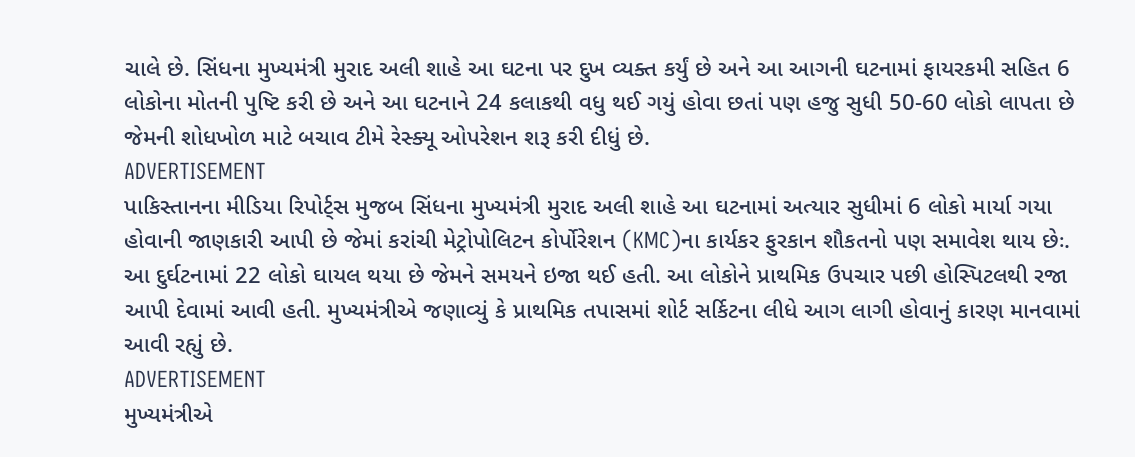ચાલે છે. સિંધના મુખ્યમંત્રી મુરાદ અલી શાહે આ ઘટના પર દુખ વ્યક્ત કર્યું છે અને આ આગની ઘટનામાં ફાયરકમી સહિત 6 લોકોના મોતની પુષ્ટિ કરી છે અને આ ઘટનાને 24 કલાકથી વધુ થઈ ગયું હોવા છતાં પણ હજુ સુધી 50-60 લોકો લાપતા છે જેમની શોધખોળ માટે બચાવ ટીમે રેસ્ક્યૂ ઓપરેશન શરૂ કરી દીધું છે.
ADVERTISEMENT
પાકિસ્તાનના મીડિયા રિપોર્ટ્સ મુજબ સિંધના મુખ્યમંત્રી મુરાદ અલી શાહે આ ઘટનામાં અત્યાર સુધીમાં 6 લોકો માર્યા ગયા હોવાની જાણકારી આપી છે જેમાં કરાંચી મેટ્રોપોલિટન કોર્પોરેશન (KMC)ના કાર્યકર ફુરકાન શૌકતનો પણ સમાવેશ થાય છેઃ. આ દુર્ઘટનામાં 22 લોકો ઘાયલ થયા છે જેમને સમયને ઇજા થઈ હતી. આ લોકોને પ્રાથમિક ઉપચાર પછી હોસ્પિટલથી રજા આપી દેવામાં આવી હતી. મુખ્યમંત્રીએ જણાવ્યું કે પ્રાથમિક તપાસમાં શોર્ટ સર્કિટના લીધે આગ લાગી હોવાનું કારણ માનવામાં આવી રહ્યું છે.
ADVERTISEMENT
મુખ્યમંત્રીએ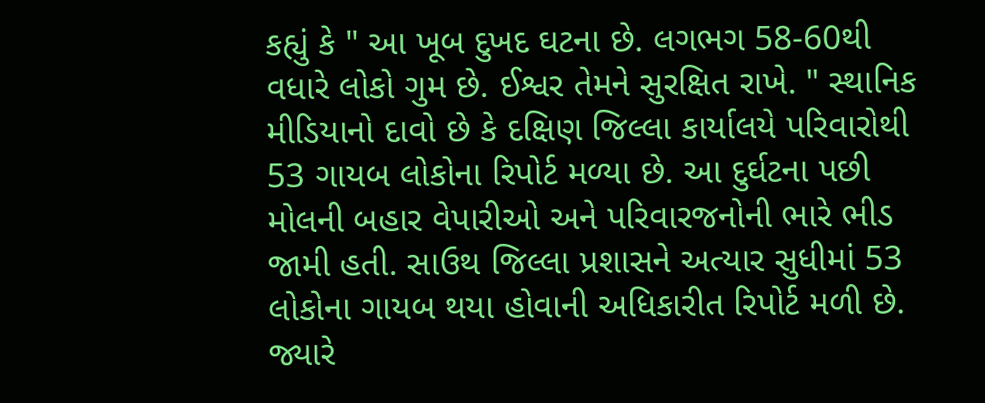કહ્યું કે " આ ખૂબ દુખદ ઘટના છે. લગભગ 58-60થી વધારે લોકો ગુમ છે. ઈશ્વર તેમને સુરક્ષિત રાખે. " સ્થાનિક મીડિયાનો દાવો છે કે દક્ષિણ જિલ્લા કાર્યાલયે પરિવારોથી 53 ગાયબ લોકોના રિપોર્ટ મળ્યા છે. આ દુર્ઘટના પછી મોલની બહાર વેપારીઓ અને પરિવારજનોની ભારે ભીડ જામી હતી. સાઉથ જિલ્લા પ્રશાસને અત્યાર સુધીમાં 53 લોકોના ગાયબ થયા હોવાની અધિકારીત રિપોર્ટ મળી છે. જ્યારે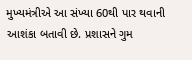મુખ્યમંત્રીએ આ સંખ્યા 60થી પાર થવાની આશંકા બતાવી છે. પ્રશાસને ગુમ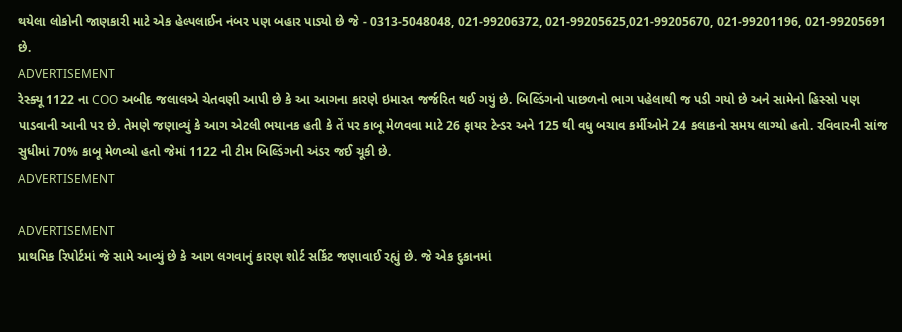થયેલા લોકોની જાણકારી માટે એક હેલ્પલાઈન નંબર પણ બહાર પાડ્યો છે જે - 0313-5048048, 021-99206372, 021-99205625,021-99205670, 021-99201196, 021-99205691 છે.
ADVERTISEMENT
રેસ્ક્યૂ 1122 ના COO અબીદ જલાલએ ચેતવણી આપી છે કે આ આગના કારણે ઇમારત જર્જરિત થઈ ગયું છે. બિલ્ડિંગનો પાછળનો ભાગ પહેલાથી જ પડી ગયો છે અને સામેનો હિસ્સો પણ પાડવાની આની પર છે. તેમણે જણાવ્યું કે આગ એટલી ભયાનક હતી કે તેં પર કાબૂ મેળવવા માટે 26 ફાયર ટેન્ડર અને 125 થી વધુ બચાવ કર્મીઓને 24 કલાકનો સમય લાગ્યો હતો. રવિવારની સાંજ સુધીમાં 70% કાબૂ મેળવ્યો હતો જેમાં 1122 ની ટીમ બિલ્ડિંગની અંડર જઈ ચૂકી છે.
ADVERTISEMENT

ADVERTISEMENT
પ્રાથમિક રિપોર્ટમાં જે સામે આવ્યું છે કે આગ લગવાનું કારણ શોર્ટ સર્કિટ જણાવાઈ રહ્યું છે. જે એક દુકાનમાં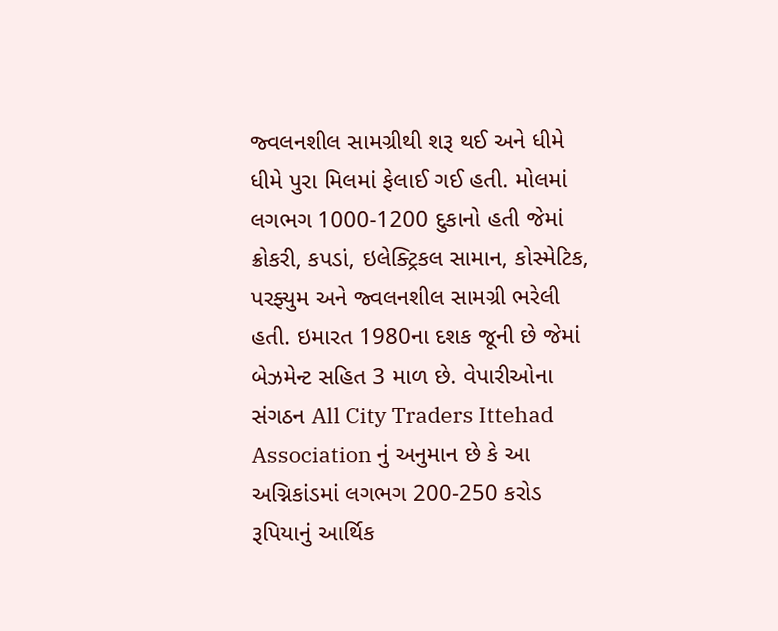જ્વલનશીલ સામગ્રીથી શરૂ થઈ અને ધીમે ધીમે પુરા મિલમાં ફેલાઈ ગઈ હતી. મોલમાં લગભગ 1000-1200 દુકાનો હતી જેમાં ક્રોકરી, કપડાં, ઇલેક્ટ્રિકલ સામાન, કોસ્મેટિક, પરફ્યુમ અને જ્વલનશીલ સામગ્રી ભરેલી હતી. ઇમારત 1980ના દશક જૂની છે જેમાં બેઝમેન્ટ સહિત 3 માળ છે. વેપારીઓના સંગઠન All City Traders Ittehad Association નું અનુમાન છે કે આ અગ્નિકાંડમાં લગભગ 200-250 કરોડ રૂપિયાનું આર્થિક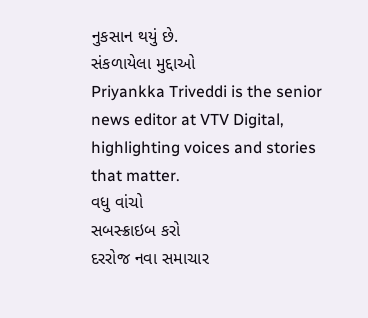નુકસાન થયું છે.
સંકળાયેલા મુદ્દાઓ
Priyankka Triveddi is the senior news editor at VTV Digital, highlighting voices and stories that matter.
વધુ વાંચો
સબસ્ક્રાઇબ કરો
દરરોજ નવા સમાચાર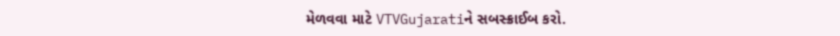મેળવવા માટે VTVGujaratiને સબસ્ક્રાઈબ કરો.